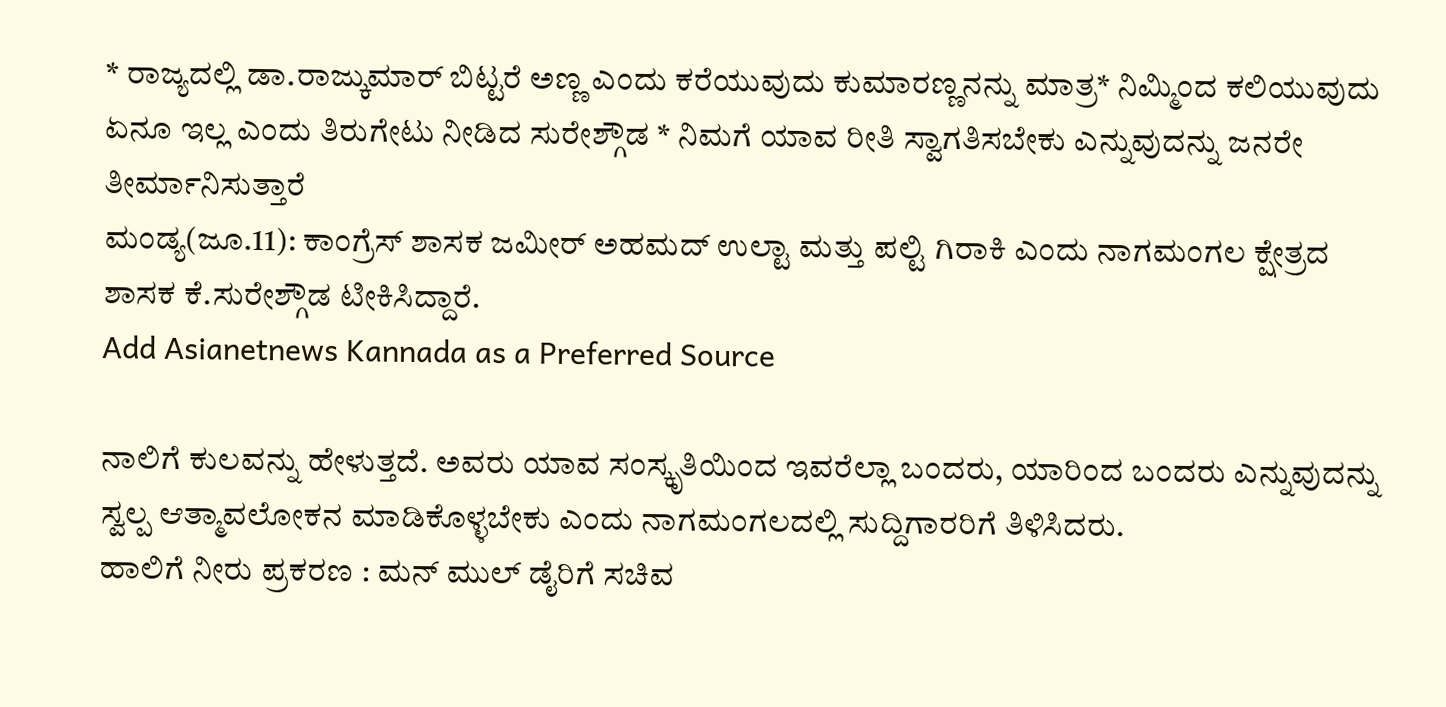* ರಾಜ್ಯದಲ್ಲಿ ಡಾ.ರಾಜ್ಕುಮಾರ್ ಬಿಟ್ಟರೆ ಅಣ್ಣ ಎಂದು ಕರೆಯುವುದು ಕುಮಾರಣ್ಣನನ್ನು ಮಾತ್ರ* ನಿಮ್ಮಿಂದ ಕಲಿಯುವುದು ಏನೂ ಇಲ್ಲ ಎಂದು ತಿರುಗೇಟು ನೀಡಿದ ಸುರೇಶ್ಗೌಡ * ನಿಮಗೆ ಯಾವ ರೀತಿ ಸ್ವಾಗತಿಸಬೇಕು ಎನ್ನುವುದನ್ನು ಜನರೇ ತೀರ್ಮಾನಿಸುತ್ತಾರೆ
ಮಂಡ್ಯ(ಜೂ.11): ಕಾಂಗ್ರೆಸ್ ಶಾಸಕ ಜಮೀರ್ ಅಹಮದ್ ಉಲ್ಟಾ ಮತ್ತು ಪಲ್ಟಿ ಗಿರಾಕಿ ಎಂದು ನಾಗಮಂಗಲ ಕ್ಷೇತ್ರದ ಶಾಸಕ ಕೆ.ಸುರೇಶ್ಗೌಡ ಟೀಕಿಸಿದ್ದಾರೆ.
Add Asianetnews Kannada as a Preferred Source

ನಾಲಿಗೆ ಕುಲವನ್ನು ಹೇಳುತ್ತದೆ. ಅವರು ಯಾವ ಸಂಸ್ಕೃತಿಯಿಂದ ಇವರೆಲ್ಲಾ ಬಂದರು, ಯಾರಿಂದ ಬಂದರು ಎನ್ನುವುದನ್ನು ಸ್ವಲ್ಪ ಆತ್ಮಾವಲೋಕನ ಮಾಡಿಕೊಳ್ಳಬೇಕು ಎಂದು ನಾಗಮಂಗಲದಲ್ಲಿ ಸುದ್ದಿಗಾರರಿಗೆ ತಿಳಿಸಿದರು.
ಹಾಲಿಗೆ ನೀರು ಪ್ರಕರಣ : ಮನ್ ಮುಲ್ ಡೈರಿಗೆ ಸಚಿವ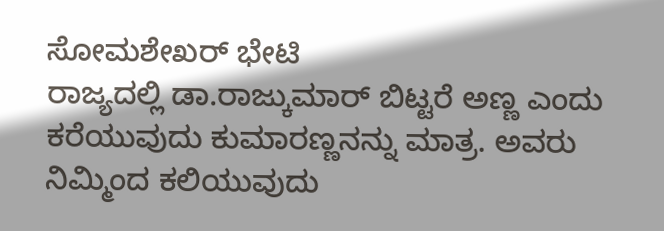ಸೋಮಶೇಖರ್ ಭೇಟಿ
ರಾಜ್ಯದಲ್ಲಿ ಡಾ.ರಾಜ್ಕುಮಾರ್ ಬಿಟ್ಟರೆ ಅಣ್ಣ ಎಂದು ಕರೆಯುವುದು ಕುಮಾರಣ್ಣನನ್ನು ಮಾತ್ರ. ಅವರು ನಿಮ್ಮಿಂದ ಕಲಿಯುವುದು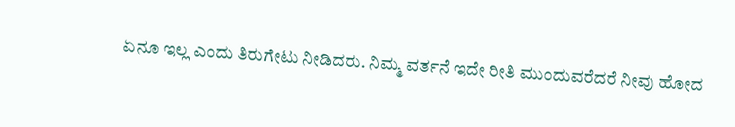ಏನೂ ಇಲ್ಲ ಎಂದು ತಿರುಗೇಟು ನೀಡಿದರು. ನಿಮ್ಮ ವರ್ತನೆ ಇದೇ ರೀತಿ ಮುಂದುವರೆದರೆ ನೀವು ಹೋದ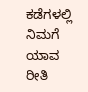ಕಡೆಗಳಲ್ಲಿ ನಿಮಗೆ ಯಾವ ರೀತಿ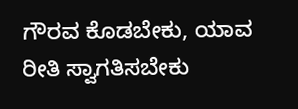ಗೌರವ ಕೊಡಬೇಕು, ಯಾವ ರೀತಿ ಸ್ವಾಗತಿಸಬೇಕು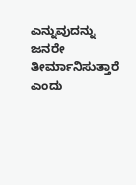ಎನ್ನುವುದನ್ನು ಜನರೇ ತೀರ್ಮಾನಿಸುತ್ತಾರೆ ಎಂದು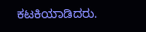ಕಟಕಿಯಾಡಿದರು.